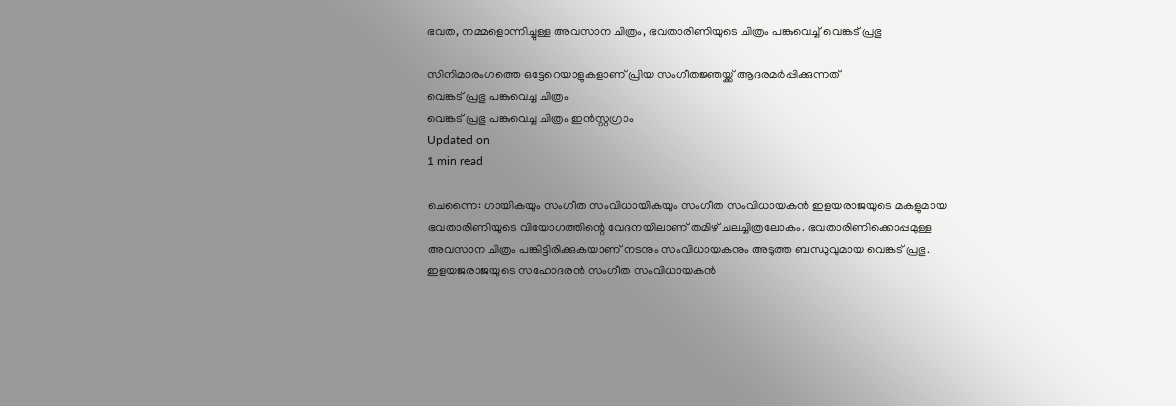ഭവത, നമ്മളൊന്നിച്ചുള്ള അവസാന ചിത്രം, ഭവതാരിണിയുടെ ചിത്രം പങ്കുവെച്ച് വെങ്കട് പ്രഭു

സിനിമാരംഗത്തെ ഒട്ടേറെയാളുകളാണ് പ്രിയ സംഗീതജ്ഞയ്ക്ക് ആദരമര്‍പ്പിക്കുന്നത്
വെങ്കട് പ്രഭു പങ്കുവെച്ച ചിത്രം
വെങ്കട് പ്രഭു പങ്കുവെച്ച ചിത്രം ഇന്‍സ്റ്റഗ്രാം
Updated on
1 min read

ചെന്നൈ: ഗായികയും സംഗീത സംവിധായികയും സംഗീത സംവിധായകന്‍ ഇളയരാജയുടെ മകളുമായ ഭവതാരിണിയുടെ വിയോഗത്തിന്റെ വേദനയിലാണ് തമിഴ് ചലച്ചിത്രലോകം. ഭവതാരിണിക്കൊപ്പമുള്ള അവസാന ചിത്രം പങ്കിട്ടിരിക്കുകയാണ് നടനും സംവിധായകനും അടുത്ത ബന്ധുവുമായ വെങ്കട് പ്രഭു. ഇളയജരാജയുടെ സഹോദരന്‍ സംഗീത സംവിധായകന്‍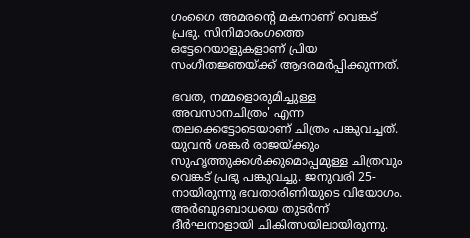ഗംഗൈ അമരന്റെ മകനാണ് വെങ്കട് പ്രഭു. സിനിമാരംഗത്തെ ഒട്ടേറെയാളുകളാണ് പ്രിയ സംഗീതജ്ഞയ്ക്ക് ആദരമര്‍പ്പിക്കുന്നത്.

ഭവത, നമ്മളൊരുമിച്ചുള്ള അവസാനചിത്രം' എന്ന തലക്കെട്ടോടെയാണ് ചിത്രം പങ്കുവച്ചത്. യുവന്‍ ശങ്കര്‍ രാജയ്ക്കും സുഹൃത്തുക്കള്‍ക്കുമൊപ്പമുള്ള ചിത്രവും വെങ്കട് പ്രഭു പങ്കുവച്ചു. ജനുവരി 25-നായിരുന്നു ഭവതാരിണിയുടെ വിയോഗം. അര്‍ബുദബാധയെ തുടര്‍ന്ന് ദീര്‍ഘനാളായി ചികിത്സയിലായിരുന്നു.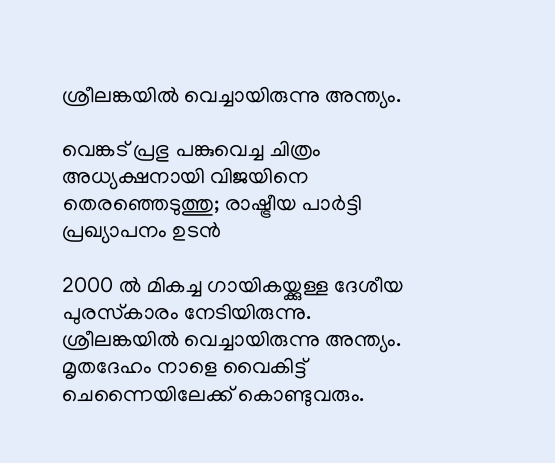ശ്രീലങ്കയില്‍ വെച്ചായിരുന്നു അന്ത്യം.

വെങ്കട് പ്രഭു പങ്കുവെച്ച ചിത്രം
അധ്യക്ഷനായി വിജയിനെ തെരഞ്ഞെടുത്തു; രാഷ്ട്രീയ പാര്‍ട്ടി പ്രഖ്യാപനം ഉടന്‍

2000 ല്‍ മികച്ച ഗായികയ്ക്കുള്ള ദേശീയ പുരസ്‌കാരം നേടിയിരുന്നു. ശ്രീലങ്കയില്‍ വെച്ചായിരുന്നു അന്ത്യം. മൃതദേഹം നാളെ വൈകിട്ട് ചെന്നൈയിലേക്ക് കൊണ്ടുവരും.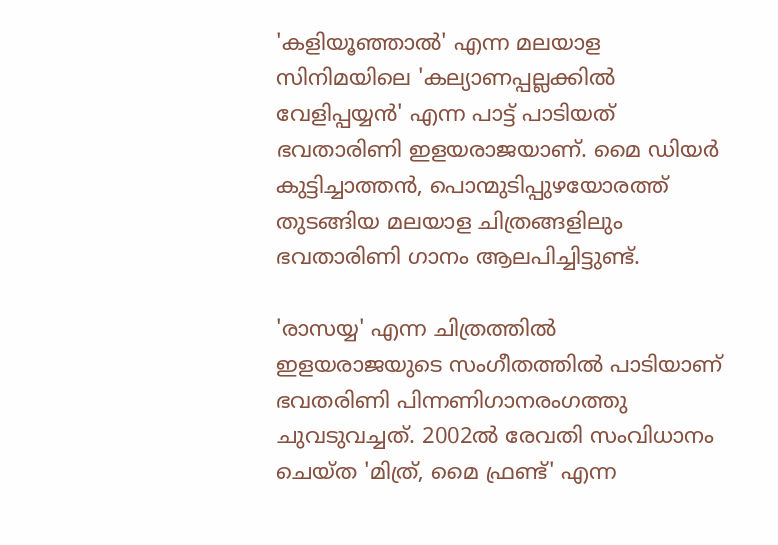'കളിയൂഞ്ഞാല്‍' എന്ന മലയാള സിനിമയിലെ 'കല്യാണപ്പല്ലക്കില്‍ വേളിപ്പയ്യന്‍' എന്ന പാട്ട് പാടിയത് ഭവതാരിണി ഇളയരാജയാണ്. മൈ ഡിയര്‍ കുട്ടിച്ചാത്തന്‍, പൊന്മുടിപ്പുഴയോരത്ത് തുടങ്ങിയ മലയാള ചിത്രങ്ങളിലും ഭവതാരിണി ഗാനം ആലപിച്ചിട്ടുണ്ട്.

'രാസയ്യ' എന്ന ചിത്രത്തില്‍ ഇളയരാജയുടെ സംഗീതത്തില്‍ പാടിയാണ് ഭവതരിണി പിന്നണിഗാനരംഗത്തു ചുവടുവച്ചത്. 2002ല്‍ രേവതി സംവിധാനം ചെയ്ത 'മിത്ര്, മൈ ഫ്രണ്ട്' എന്ന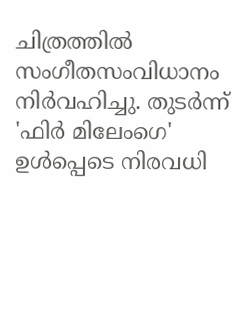ചിത്രത്തില്‍ സംഗീതസംവിധാനം നിര്‍വഹിച്ചു. തുടര്‍ന്ന് 'ഫിര്‍ മിലേംഗെ' ഉള്‍പ്പെടെ നിരവധി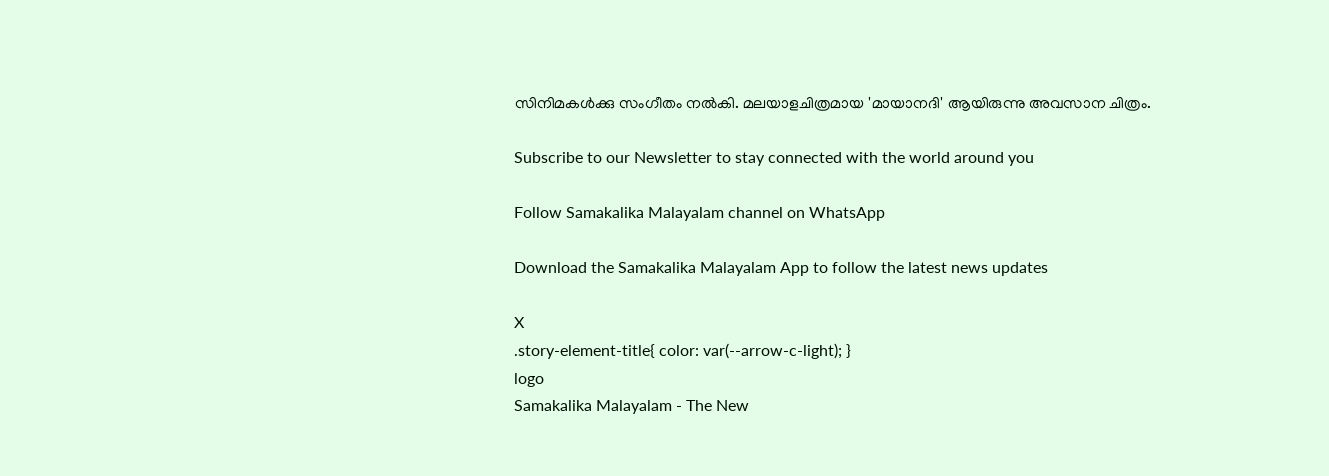സിനിമകള്‍ക്കു സംഗീതം നല്‍കി. മലയാളചിത്രമായ 'മായാനദി' ആയിരുന്നു അവസാന ചിത്രം.

Subscribe to our Newsletter to stay connected with the world around you

Follow Samakalika Malayalam channel on WhatsApp

Download the Samakalika Malayalam App to follow the latest news updates

X
.story-element-title{ color: var(--arrow-c-light); }
logo
Samakalika Malayalam - The New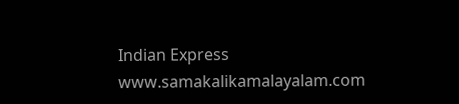Indian Express
www.samakalikamalayalam.com